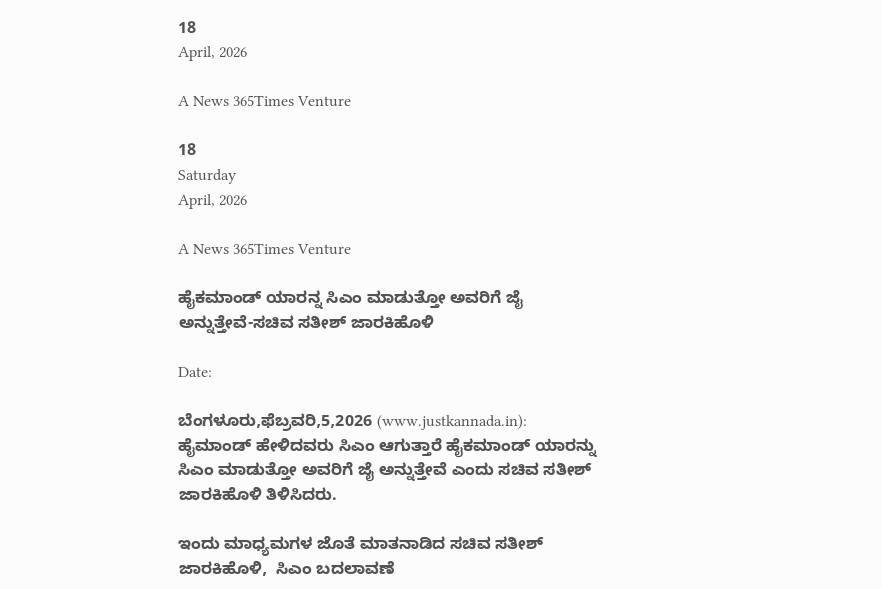18
April, 2026

A News 365Times Venture

18
Saturday
April, 2026

A News 365Times Venture

ಹೈಕಮಾಂಡ್ ಯಾರನ್ನ ಸಿಎಂ ಮಾಡುತ್ತೋ ಅವರಿಗೆ ಜೈ ಅನ್ನುತ್ತೇವೆ-ಸಚಿವ ಸತೀಶ್ ಜಾರಕಿಹೊಳಿ

Date:

ಬೆಂಗಳೂರು,ಫೆಬ್ರವರಿ,5,2026 (www.justkannada.in): ಹೈಮಾಂಡ್ ಹೇಳಿದವರು ಸಿಎಂ ಆಗುತ್ತಾರೆ ಹೈಕಮಾಂಡ್ ಯಾರನ್ನು ಸಿಎಂ ಮಾಡುತ್ತೋ ಅವರಿಗೆ ಜೈ ಅನ್ನುತ್ತೇವೆ ಎಂದು ಸಚಿವ ಸತೀಶ್ ಜಾರಕಿಹೊಳಿ ತಿಳಿಸಿದರು.

ಇಂದು ಮಾಧ್ಯಮಗಳ ಜೊತೆ ಮಾತನಾಡಿದ ಸಚಿವ ಸತೀಶ್ ಜಾರಕಿಹೊಳಿ,  ಸಿಎಂ ಬದಲಾವಣೆ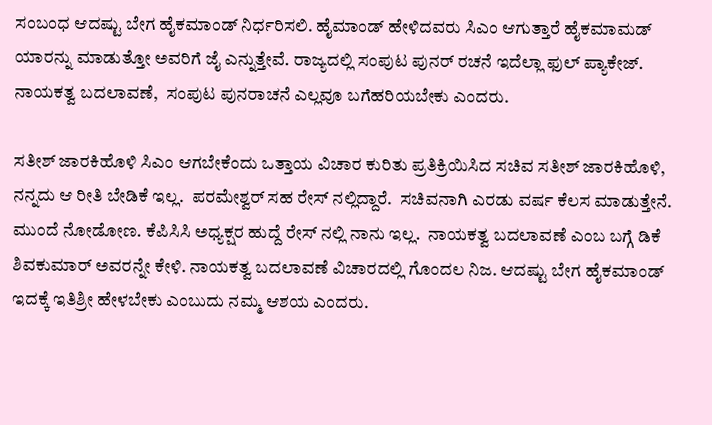ಸಂಬಂಧ ಆದಷ್ಟು ಬೇಗ ಹೈಕಮಾಂಡ್ ನಿರ್ಧರಿಸಲಿ. ಹೈಮಾಂಡ್ ಹೇಳಿದವರು ಸಿಎಂ ಆಗುತ್ತಾರೆ ಹೈಕಮಾಮಡ್ ಯಾರನ್ನು ಮಾಡುತ್ತೋ ಅವರಿಗೆ ಜೈ ಎನ್ನುತ್ತೇವೆ. ರಾಜ್ಯದಲ್ಲಿ ಸಂಪುಟ ಪುನರ್ ರಚನೆ ಇದೆಲ್ಲಾ ಫುಲ್ ಪ್ಯಾಕೇಜ್. ನಾಯಕತ್ವ ಬದಲಾವಣೆ,  ಸಂಪುಟ ಪುನರಾಚನೆ ಎಲ್ಲವೂ ಬಗೆಹರಿಯಬೇಕು ಎಂದರು.

ಸತೀಶ್ ಜಾರಕಿಹೊಳಿ ಸಿಎಂ ಆಗಬೇಕೆಂದು ಒತ್ತಾಯ ವಿಚಾರ ಕುರಿತು ಪ್ರತಿಕ್ರಿಯಿಸಿದ ಸಚಿವ ಸತೀಶ್ ಜಾರಕಿಹೊಳಿ, ನನ್ನದು ಆ ರೀತಿ ಬೇಡಿಕೆ ಇಲ್ಲ.  ಪರಮೇಶ್ವರ್ ಸಹ ರೇಸ್ ನಲ್ಲಿದ್ದಾರೆ.  ಸಚಿವನಾಗಿ ಎರಡು ವರ್ಷ ಕೆಲಸ ಮಾಡುತ್ತೇನೆ.  ಮುಂದೆ ನೋಡೋಣ. ಕೆಪಿಸಿಸಿ ಅಧ್ಯಕ್ಷರ ಹುದ್ದೆ ರೇಸ್ ನಲ್ಲಿ ನಾನು ಇಲ್ಲ.  ನಾಯಕತ್ವ ಬದಲಾವಣೆ ಎಂಬ ಬಗ್ಗೆ ಡಿಕೆ ಶಿವಕುಮಾರ್ ಅವರನ್ನೇ ಕೇಳಿ. ನಾಯಕತ್ವ ಬದಲಾವಣೆ ವಿಚಾರದಲ್ಲಿ ಗೊಂದಲ ನಿಜ. ಆದಷ್ಟು ಬೇಗ ಹೈಕಮಾಂಡ್  ಇದಕ್ಕೆ ಇತಿಶ್ರೀ ಹೇಳಬೇಕು ಎಂಬುದು ನಮ್ಮ ಆಶಯ ಎಂದರು.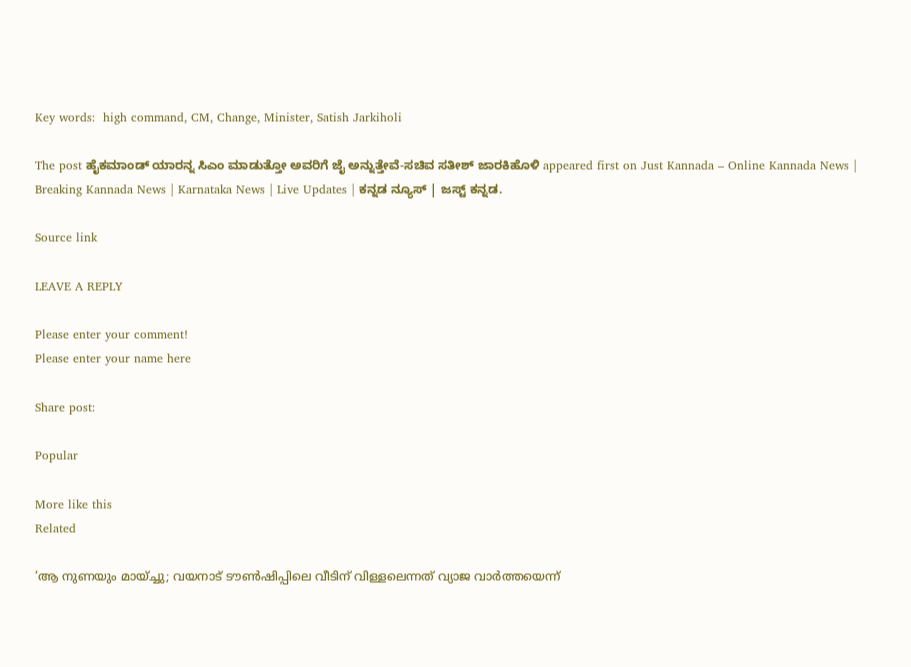Key words:  high command, CM, Change, Minister, Satish Jarkiholi

The post ಹೈಕಮಾಂಡ್ ಯಾರನ್ನ ಸಿಎಂ ಮಾಡುತ್ತೋ ಅವರಿಗೆ ಜೈ ಅನ್ನುತ್ತೇವೆ-ಸಚಿವ ಸತೀಶ್ ಜಾರಕಿಹೊಳಿ appeared first on Just Kannada – Online Kannada News | Breaking Kannada News | Karnataka News | Live Updates | ಕನ್ನಡ ನ್ಯೂಸ್ | ಜಸ್ಟ್ ಕನ್ನಡ.

Source link

LEAVE A REPLY

Please enter your comment!
Please enter your name here

Share post:

Popular

More like this
Related

‘ആ നുണയും മായ്ച്ചു; വയനാട് ടൗണ്‍ഷിപ്പിലെ വീടിന് വിള്ളലെന്നത് വ്യാജ വാര്‍ത്തയെന്ന്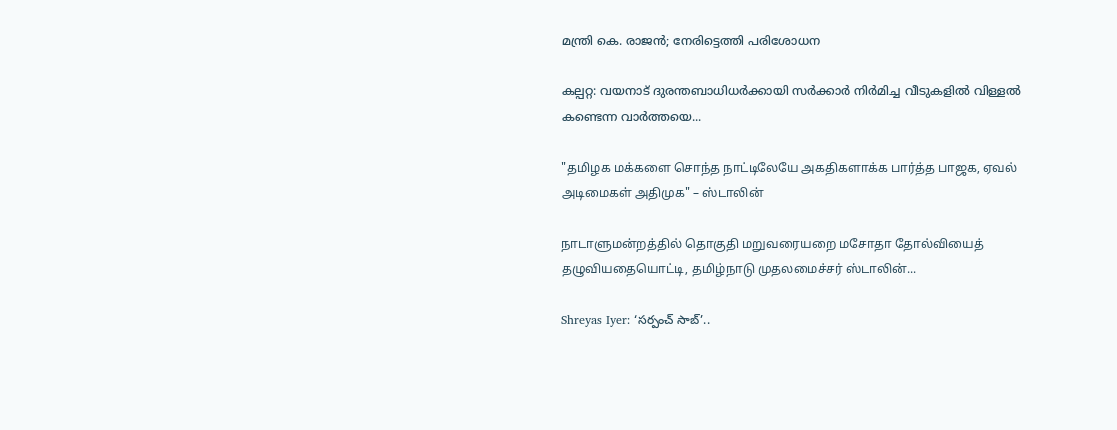മന്ത്രി കെ. രാജന്‍; നേരിട്ടെത്തി പരിശോധന

കല്പറ്റ: വയനാട് ദുരന്തബാധിധർക്കായി സർക്കാർ നിർമിച്ച വീടുകളിൽ വിള്ളൽ കണ്ടെന്ന വാർത്തയെ...

"தமிழக மக்களை சொந்த நாட்டிலேயே அகதிகளாக்க பார்த்த பாஜக, ஏவல் அடிமைகள் அதிமுக" – ஸ்டாலின்

நாடாளுமன்றத்தில் தொகுதி மறுவரையறை மசோதா தோல்வியைத் தழுவியதையொட்டி, தமிழ்நாடு முதலமைச்சர் ஸ்டாலின்...

Shreyas Iyer: ‘సర్పంచ్ సాబ్’..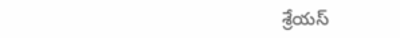శ్రేయస్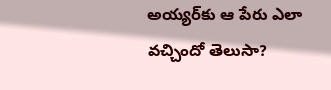అయ్యర్‌కు ఆ పేరు ఎలా వచ్చిందో తెలుసా?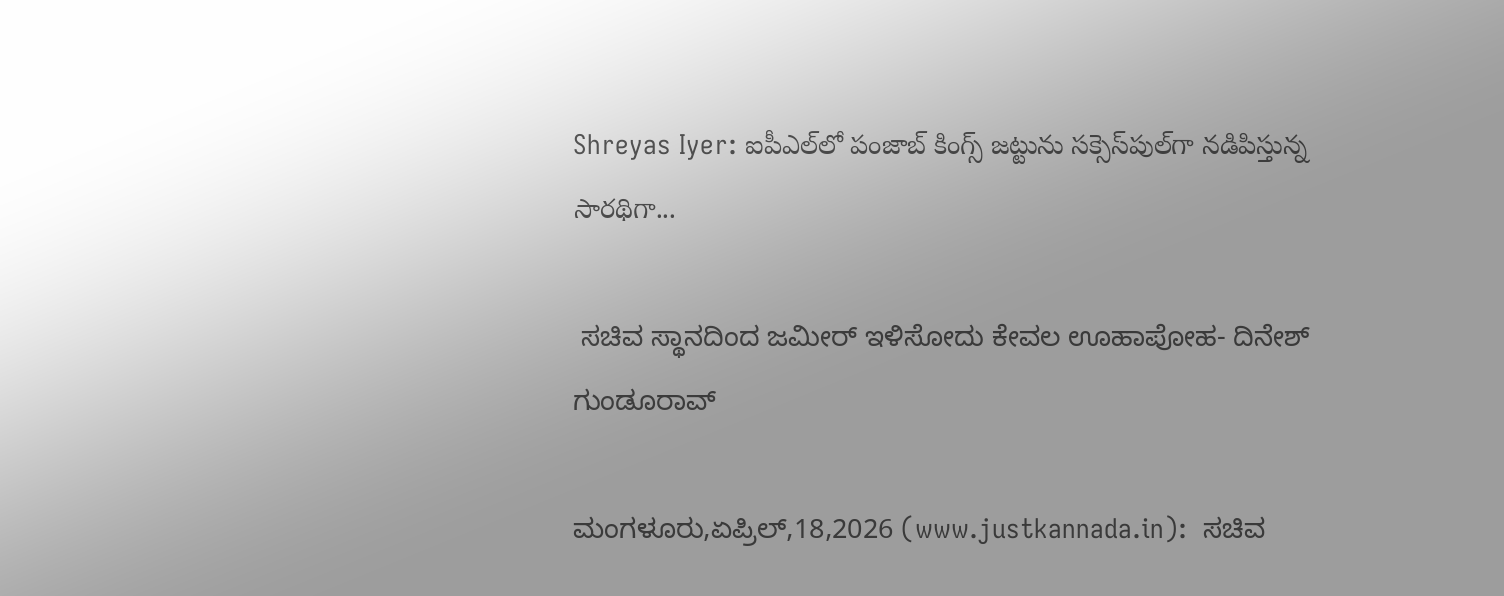Shreyas Iyer: ఐపీఎల్‌లో పంజాబ్ కింగ్స్ జట్టును సక్సెస్‌పుల్‌గా నడిపిస్తున్న సారథిగా...

 ಸಚಿವ ಸ್ಥಾನದಿಂದ ಜಮೀರ್ ಇಳಿಸೋದು ಕೇವಲ ಊಹಾಪೋಹ- ದಿನೇಶ್ ಗುಂಡೂರಾವ್

ಮಂಗಳೂರು,ಏಪ್ರಿಲ್,18,2026 (www.justkannada.in):  ಸಚಿವ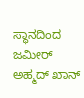ಸ್ಥಾನದಿಂದ ಜಮೀರ್ ಅಹ್ಮದ್ ಖಾನ್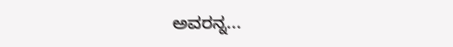ಅವರನ್ನ...